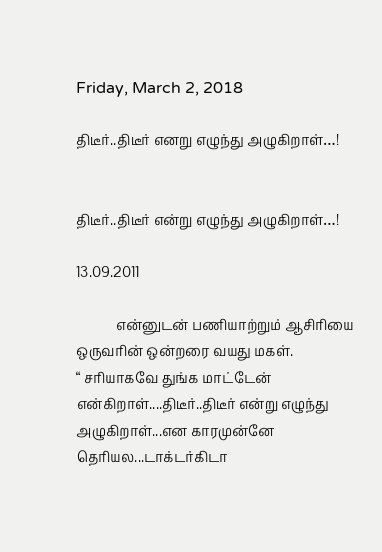Friday, March 2, 2018

திடீர்..திடீர் எனறு எழுந்து அழுகிறாள்…!


திடீர்..திடீர் என்று எழுந்து அழுகிறாள்…!

13.09.2011

            என்னுடன் பணியாற்றும் ஆசிரியை ஒருவரின் ஒன்றரை வயது மகள்.
“ சரியாகவே துங்க மாட்டேன் என்கிறாள்....திடீர்..திடீர் என்று எழுந்து  அழுகிறாள்...என காரமுன்னே தெரியல...டாக்டர்கிடா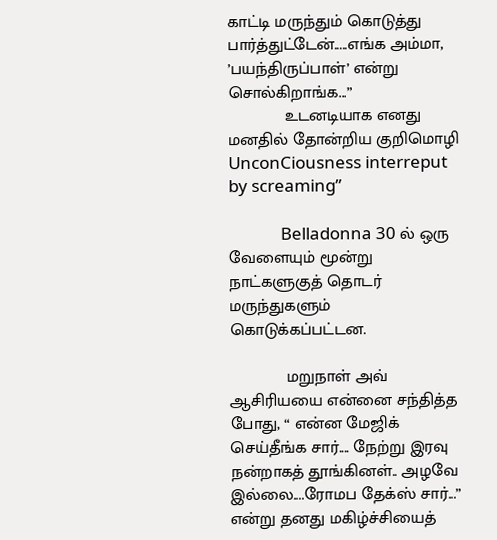காட்டி மருந்தும் கொடுத்து பார்த்துட்டேன்.....எங்க அம்மா, ’பயந்திருப்பாள்’ என்று சொல்கிறாங்க...”
            உடனடியாக எனது மனதில் தோன்றிய குறிமொழி   UnconCiousness interreput by screaming”

             Belladonna 30 ல் ஒரு வேளையும் மூன்று நாட்களுகுத் தொடர் மருந்துகளும் கொடுக்கப்பட்டன.

            மறுநாள் அவ் ஆசிரியயை என்னை சந்தித்த போது, “ என்ன மேஜிக் செய்தீங்க சார்.... நேற்று இரவு நன்றாகத் தூங்கினள்.. அழவே இல்லை....ரோமப தேக்ஸ் சார்...” என்று தனது மகிழ்ச்சியைத்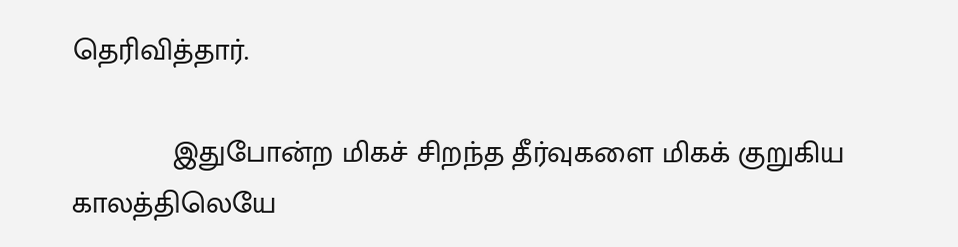தெரிவித்தார்.

            இதுபோன்ற மிகச் சிறந்த தீர்வுகளை மிகக் குறுகிய காலத்திலெயே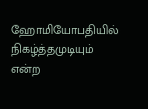ஹோமியோபதியில் நிகழ்த்தமுடியும் என்ற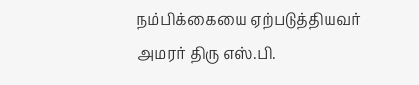நம்பிக்கையை ஏற்படுத்தியவர் அமரர் திரு எஸ்.பி.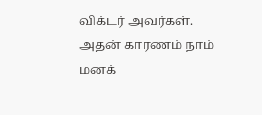விக்டர் அவர்கள். அதன் காரணம் நாம் மனக்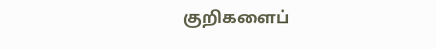குறிகளைப்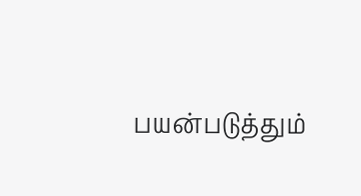பயன்படுத்தும்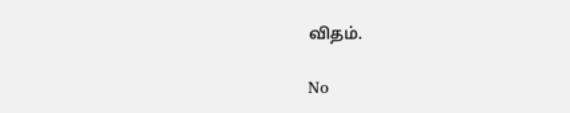விதம்.

No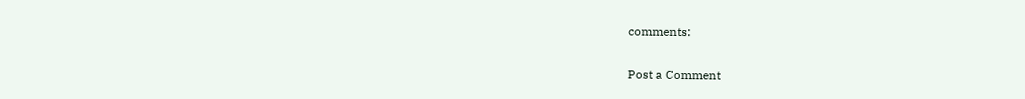comments:

Post a Comment